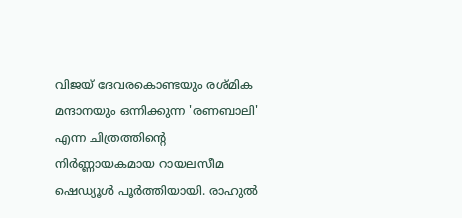വിജയ് ദേവരകൊണ്ടയും രശ്മിക മന്ദാനയും ഒന്നിക്കുന്ന 'രണബാലി' എന്ന ചിത്രത്തിൻ്റെ നിർണ്ണായകമായ റായലസീമ ഷെഡ്യൂൾ പൂർത്തിയായി. രാഹുൽ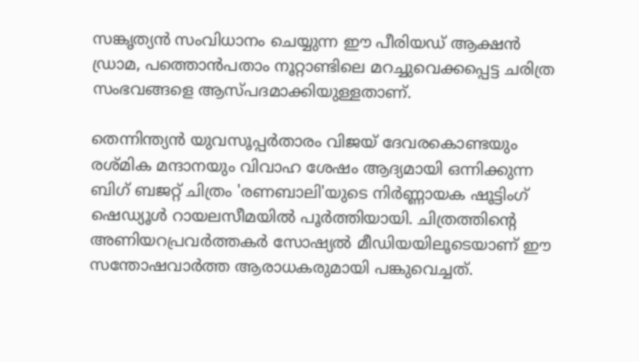സങ്കൃത്യൻ സംവിധാനം ചെയ്യുന്ന ഈ പീരിയഡ് ആക്ഷൻ ഡ്രാമ, പത്തൊൻപതാം നൂറ്റാണ്ടിലെ മറച്ചുവെക്കപ്പെട്ട ചരിത്ര സംഭവങ്ങളെ ആസ്പദമാക്കിയുള്ളതാണ്.

തെന്നിന്ത്യൻ യുവസൂപ്പർതാരം വിജയ് ദേവരകൊണ്ടയും രശ്മിക മന്ദാനയും വിവാഹ ശേഷം ആദ്യമായി ഒന്നിക്കുന്ന ബിഗ് ബജറ്റ് ചിത്രം 'രണബാലി'യുടെ നിർണ്ണായക ഷൂട്ടിംഗ് ഷെഡ്യൂൾ റായലസീമയിൽ പൂർത്തിയായി. ചിത്രത്തിന്‍റെ അണിയറപ്രവർത്തകർ സോഷ്യൽ മീഡിയയിലൂടെയാണ് ഈ സന്തോഷവാർത്ത ആരാധകരുമായി പങ്കുവെച്ചത്.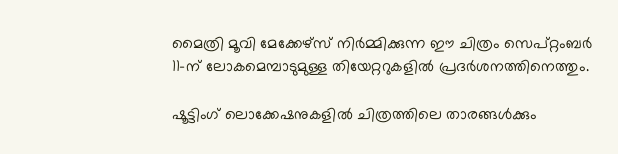മൈത്രി മൂവി മേക്കേഴ്സ് നിർമ്മിക്കുന്ന ഈ ചിത്രം സെപ്റ്റംബർ 11-ന് ലോകമെമ്പാടുമുള്ള തിയേറ്ററുകളിൽ പ്രദർശനത്തിനെത്തും.

ഷൂട്ടിംഗ് ലൊക്കേഷനുകളിൽ ചിത്രത്തിലെ താരങ്ങൾക്കും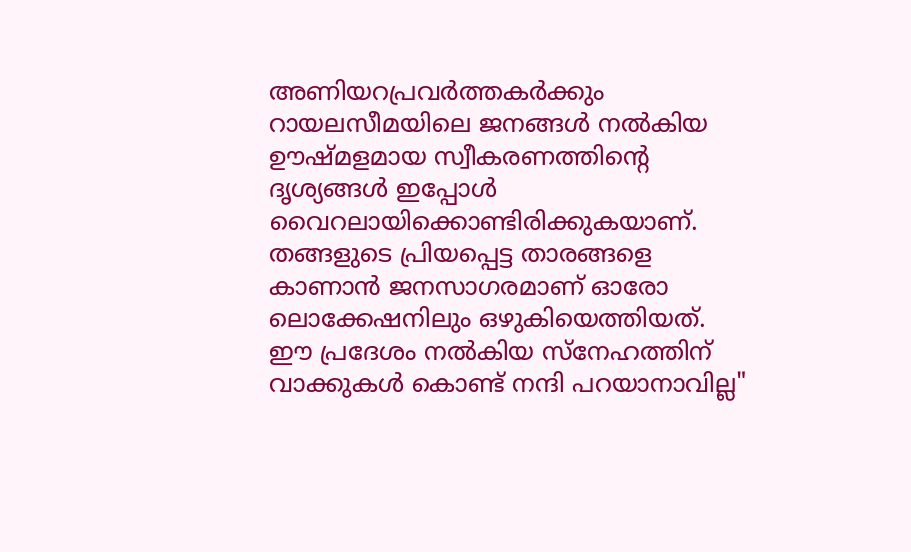അണിയറപ്രവർത്തകർക്കും റായലസീമയിലെ ജനങ്ങൾ നൽകിയ ഊഷ്മളമായ സ്വീകരണത്തിന്‍റെ ദൃശ്യങ്ങൾ ഇപ്പോൾ വൈറലായിക്കൊണ്ടിരിക്കുകയാണ്. തങ്ങളുടെ പ്രിയപ്പെട്ട താരങ്ങളെ കാണാൻ ജനസാഗരമാണ് ഓരോ ലൊക്കേഷനിലും ഒഴുകിയെത്തിയത്. ഈ പ്രദേശം നൽകിയ സ്നേഹത്തിന് വാക്കുകൾ കൊണ്ട് നന്ദി പറയാനാവില്ല"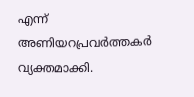എന്ന് അണിയറപ്രവർത്തകർ വ്യക്തമാക്കി.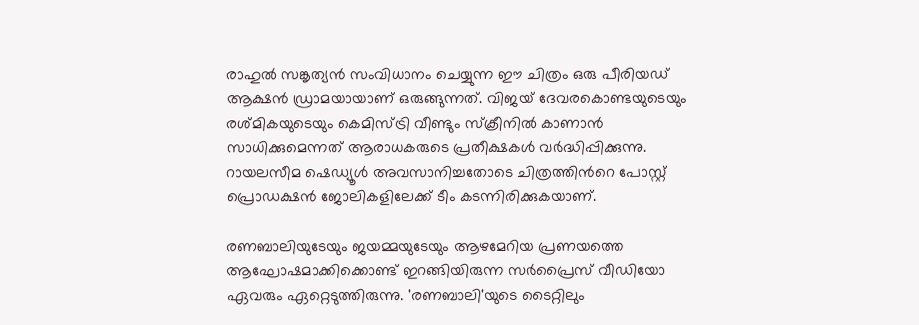രാഹുൽ സങ്കൃത്യൻ സംവിധാനം ചെയ്യുന്ന ഈ ചിത്രം ഒരു പീരിയഡ് ആക്ഷൻ ഡ്രാമയായാണ് ഒരുങ്ങുന്നത്. വിജയ് ദേവരകൊണ്ടയുടെയും രശ്മികയുടെയും കെമിസ്ട്രി വീണ്ടും സ്ക്രീനിൽ കാണാൻ സാധിക്കുമെന്നത് ആരാധകരുടെ പ്രതീക്ഷകൾ വർദ്ധിപ്പിക്കുന്നു. റായലസീമ ഷെഡ്യൂൾ അവസാനിച്ചതോടെ ചിത്രത്തിന്‍റെ പോസ്റ്റ് പ്രൊഡക്ഷൻ ജോലികളിലേക്ക് ടീം കടന്നിരിക്കുകയാണ്.

രണബാലിയുടേയും ജയമ്മയുടേയും ആഴമേറിയ പ്രണയത്തെ ആഘോഷമാക്കിക്കൊണ്ട് ഇറങ്ങിയിരുന്ന സ‍ർപ്രൈസ് വീഡിയോ ഏവരും ഏറ്റെടുത്തിരുന്നു. 'രണബാലി'യുടെ ടൈറ്റിലും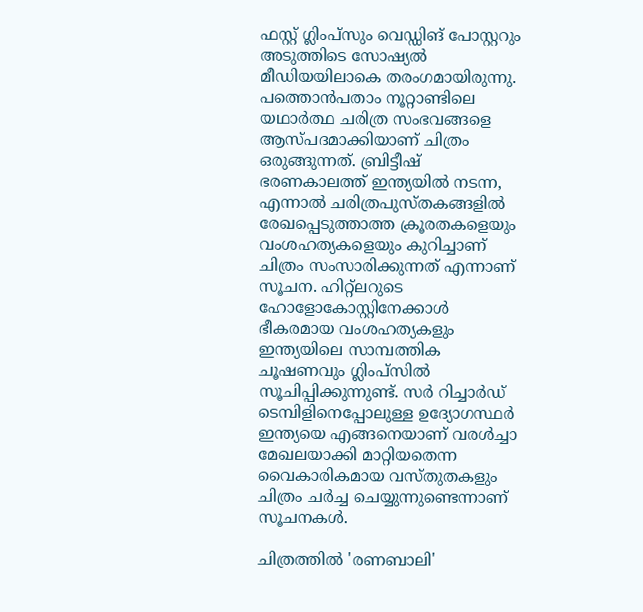ഫസ്റ്റ് ഗ്ലിംപ്‌സും വെഡ്ഡിങ് പോസ്റ്ററും അടുത്തിടെ സോഷ്യൽ മീഡിയയിലാകെ തരംഗമായിരുന്നു. പത്തൊൻപതാം നൂറ്റാണ്ടിലെ യഥാർത്ഥ ചരിത്ര സംഭവങ്ങളെ ആസ്പദമാക്കിയാണ് ചിത്രം ഒരുങ്ങുന്നത്. ബ്രിട്ടീഷ് ഭരണകാലത്ത് ഇന്ത്യയിൽ നടന്ന, എന്നാൽ ചരിത്രപുസ്തകങ്ങളിൽ രേഖപ്പെടുത്താത്ത ക്രൂരതകളെയും വംശഹത്യകളെയും കുറിച്ചാണ് ചിത്രം സംസാരിക്കുന്നത് എന്നാണ് സൂചന. ഹിറ്റ്‌ലറുടെ ഹോളോകോസ്റ്റിനേക്കാൾ ഭീകരമായ വംശഹത്യകളും ഇന്ത്യയിലെ സാമ്പത്തിക ചൂഷണവും ഗ്ലിംപ്‌സിൽ സൂചിപ്പിക്കുന്നുണ്ട്. സർ റിച്ചാർഡ് ടെമ്പിളിനെപ്പോലുള്ള ഉദ്യോഗസ്ഥർ ഇന്ത്യയെ എങ്ങനെയാണ് വരൾച്ചാ മേഖലയാക്കി മാറ്റിയതെന്ന വൈകാരികമായ വസ്‌തുതകളും ചിത്രം ചർച്ച ചെയ്യുന്നുണ്ടെന്നാണ് സൂചനകൾ.

ചിത്രത്തിൽ 'രണബാലി'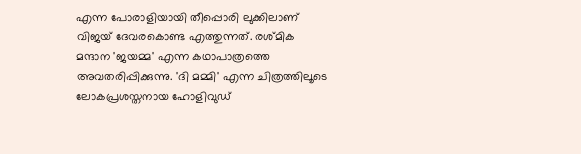എന്ന പോരാളിയായി തീപ്പൊരി ലുക്കിലാണ് വിജയ് ദേവരകൊണ്ട എത്തുന്നത്. രശ്മിക മന്ദാന 'ജയമ്മ' എന്ന കഥാപാത്രത്തെ അവതരിപ്പിക്കുന്നു. 'ദി മമ്മി' എന്ന ചിത്രത്തിലൂടെ ലോകപ്രശസ്തനായ ഹോളിവുഡ്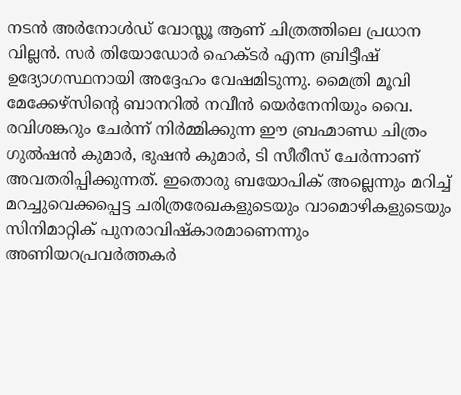നടൻ അർനോൾഡ് വോസ്ലൂ ആണ് ചിത്രത്തിലെ പ്രധാന വില്ലൻ. സർ തിയോഡോർ ഹെക്ടർ എന്ന ബ്രിട്ടീഷ് ഉദ്യോഗസ്ഥനായി അദ്ദേഹം വേഷമിടുന്നു. മൈത്രി മൂവി മേക്കേഴ്സിന്‍റെ ബാനറിൽ നവീൻ യെർനേനിയും വൈ. രവിശങ്കറും ചേർന്ന് നിർമ്മിക്കുന്ന ഈ ബ്രഹ്മാണ്ഡ ചിത്രം ഗുൽഷൻ കുമാർ, ഭുഷൻ കുമാർ, ടി സീരീസ് ചേർന്നാണ് അവതരിപ്പിക്കുന്നത്. ഇതൊരു ബയോപിക് അല്ലെന്നും മറിച്ച് മറച്ചുവെക്കപ്പെട്ട ചരിത്രരേഖകളുടെയും വാമൊഴികളുടെയും സിനിമാറ്റിക് പുനരാവിഷ്കാരമാണെന്നും അണിയറപ്രവർത്തകർ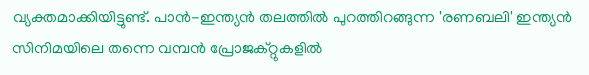വ്യക്തമാക്കിയിട്ടുണ്ട്. പാൻ-ഇന്ത്യൻ തലത്തിൽ പുറത്തിറങ്ങുന്ന 'രണബലി' ഇന്ത്യൻ സിനിമയിലെ തന്നെ വമ്പൻ പ്രോജക്റ്റുകളിൽ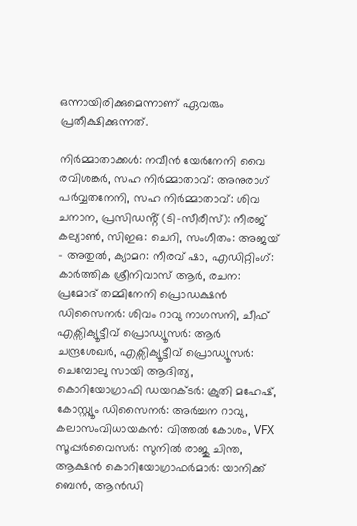ഒന്നായിരിക്കുമെന്നാണ് ഏവരും പ്രതീക്ഷിക്കുന്നത്.

നിർമ്മാതാക്കൾ: നവീൻ യേർനേനി വൈ രവിശങ്കർ, സഹ നിർമ്മാതാവ്: അനുരാഗ് പർവ്വതനേനി, സഹ നിർമ്മാതാവ്: ശിവ ചനാന, പ്രസിഡൻ്റ് (ടി-സീരീസ്): നീരജ് കല്യാൺ, സിഇഒ: ചെറി, സംഗീതം: അജയ് - അതുൽ, ക്യാമറ: നീരവ് ഷാ, എഡിറ്റിംഗ്: കാർത്തിക ശ്രീനിവാസ് ആർ, രചന: പ്രമോദ് തമ്മിനേനി പ്രൊഡക്ഷൻ ഡിസൈനർ: ശിവം റാവു നാഗസനി, ചീഫ് എക്സിക്യൂട്ടീവ് പ്രൊഡ്യൂസർ: ആർ ചന്ദ്രശേഖർ, എക്സിക്യൂട്ടീവ് പ്രൊഡ്യൂസർ: ചെമ്പോലു സായി ആദിത്യ, കൊറിയോഗ്രാഫി ഡയറക്ടർ: ക്രുതി മഹേഷ്, കോസ്റ്റ്യൂം ഡിസൈനർ: അർച്ചന റാവു, കലാസംവിധായകൻ: വിത്തൽ കോശം, VFX സൂപ്പർവൈസർ: സുനിൽ രാജു ചിന്ത, ആക്ഷൻ കൊറിയോഗ്രാഫർമാർ: യാനിക്ക് ബെൻ, ആൻഡി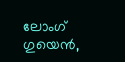ലോംഗ് ഗുയെൻ,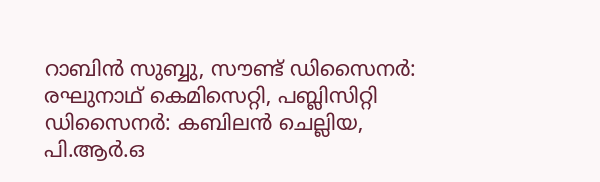റാബിൻ സുബ്ബു, സൗണ്ട് ഡിസൈനർ: രഘുനാഥ് കെമിസെറ്റി, പബ്ലിസിറ്റി ഡിസൈനർ: കബിലൻ ചെല്ലിയ, പി.ആർ.ഒ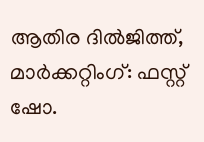ആതിര ദിൽജിത്ത്, മാർക്കറ്റിംഗ്: ഫസ്റ്റ് ഷോ.